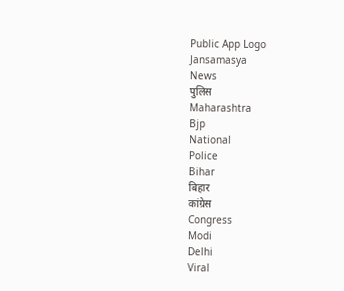Public App Logo
Jansamasya
News
पुलिस
Maharashtra
Bjp
National
Police
Bihar
बिहार
कांग्रेस
Congress
Modi
Delhi
Viral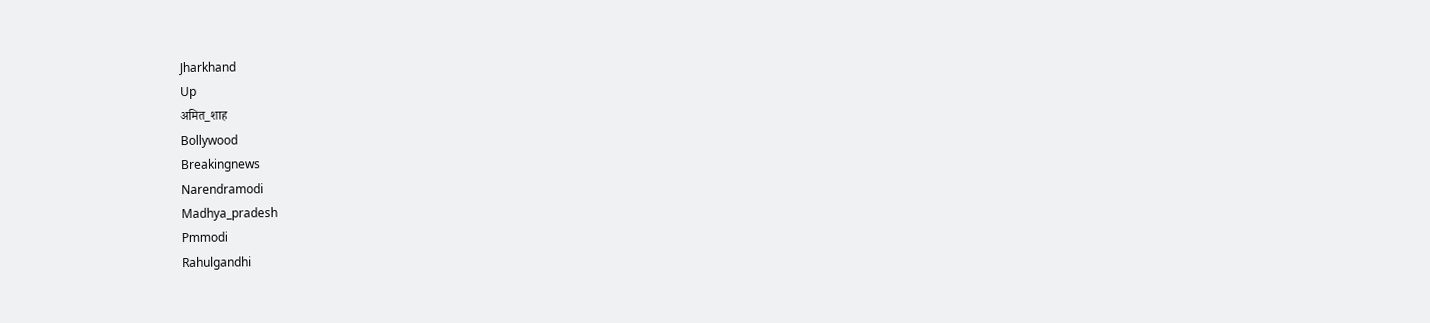Jharkhand
Up
अमित_शाह
Bollywood
Breakingnews
Narendramodi
Madhya_pradesh
Pmmodi
Rahulgandhi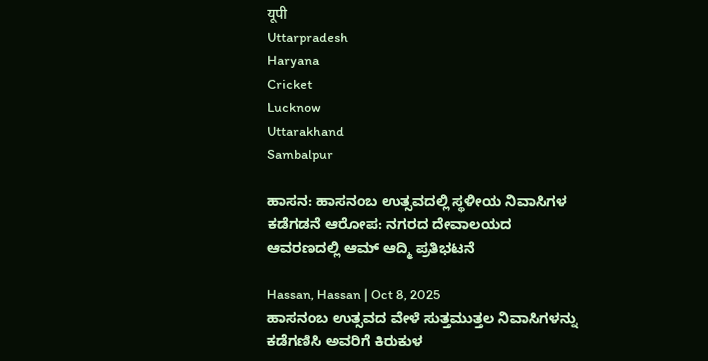यूपी
Uttarpradesh
Haryana
Cricket
Lucknow
Uttarakhand
Sambalpur

ಹಾಸನ: ಹಾಸನಂಬ ಉತ್ಸವದಲ್ಲಿ ಸ್ಥಳೀಯ ನಿವಾಸಿಗಳ ಕಡೆಗಡನೆ ಆರೋಪ: ನಗರದ ದೇವಾಲಯದ ಆವರಣದಲ್ಲಿ ಆಮ್ ಆದ್ಮಿ ಪ್ರತಿಭಟನೆ

Hassan, Hassan | Oct 8, 2025
ಹಾಸನಂಬ ಉತ್ಸವದ ವೇಳೆ ಸುತ್ತಮುತ್ತಲ ನಿವಾಸಿಗಳನ್ನು ಕಡೆಗಣಿಸಿ ಅವರಿಗೆ ಕಿರುಕುಳ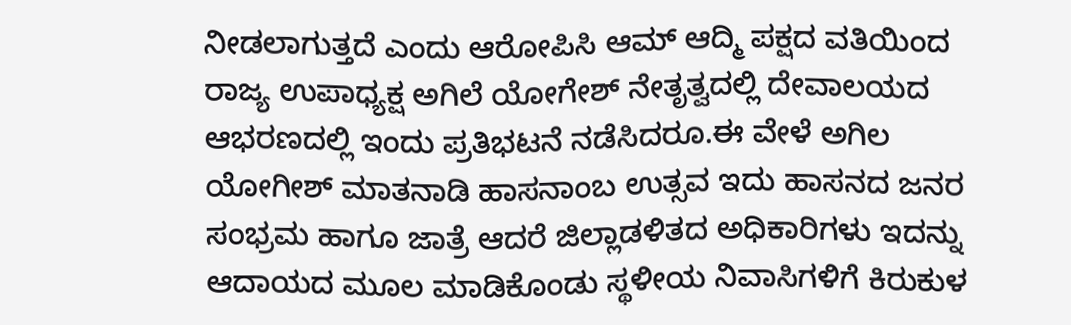ನೀಡಲಾಗುತ್ತದೆ ಎಂದು ಆರೋಪಿಸಿ ಆಮ್ ಆದ್ಮಿ ಪಕ್ಷದ ವತಿಯಿಂದ ರಾಜ್ಯ ಉಪಾಧ್ಯಕ್ಷ ಅಗಿಲೆ ಯೋಗೇಶ್ ನೇತೃತ್ವದಲ್ಲಿ ದೇವಾಲಯದ ಆಭರಣದಲ್ಲಿ ಇಂದು ಪ್ರತಿಭಟನೆ ನಡೆಸಿದರೂ.ಈ ವೇಳೆ ಅಗಿಲ ಯೋಗೀಶ್ ಮಾತನಾಡಿ ಹಾಸನಾಂಬ ಉತ್ಸವ ಇದು ಹಾಸನದ ಜನರ ಸಂಭ್ರಮ ಹಾಗೂ ಜಾತ್ರೆ ಆದರೆ ಜಿಲ್ಲಾಡಳಿತದ ಅಧಿಕಾರಿಗಳು ಇದನ್ನು ಆದಾಯದ ಮೂಲ ಮಾಡಿಕೊಂಡು ಸ್ಥಳೀಯ ನಿವಾಸಿಗಳಿಗೆ ಕಿರುಕುಳ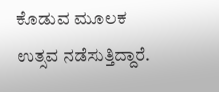ಕೊಡುವ ಮೂಲಕ ಉತ್ಸವ ನಡೆಸುತ್ತಿದ್ದಾರೆ.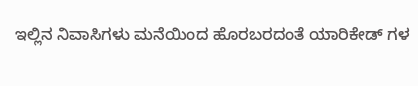ಇಲ್ಲಿನ ನಿವಾಸಿಗಳು ಮನೆಯಿಂದ ಹೊರಬರದಂತೆ ಯಾರಿಕೇಡ್ ಗಳ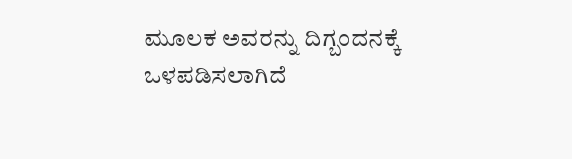ಮೂಲಕ ಅವರನ್ನು ದಿಗ್ಬಂದನಕ್ಕೆ ಒಳಪಡಿಸಲಾಗಿದೆ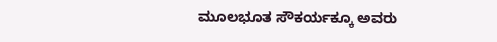ಮೂಲಭೂತ ಸೌಕರ್ಯಕ್ಕೂ ಅವರು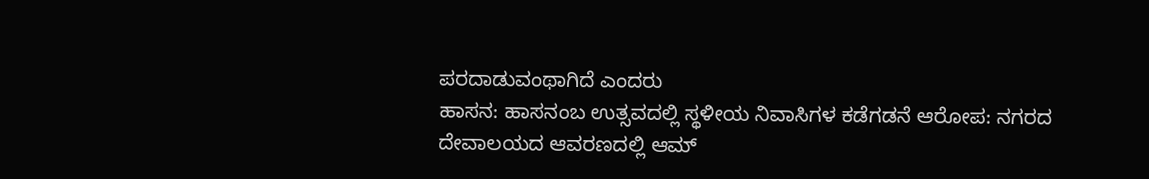ಪರದಾಡುವಂಥಾಗಿದೆ ಎಂದರು
ಹಾಸನ: ಹಾಸನಂಬ ಉತ್ಸವದಲ್ಲಿ ಸ್ಥಳೀಯ ನಿವಾಸಿಗಳ ಕಡೆಗಡನೆ ಆರೋಪ: ನಗರದ ದೇವಾಲಯದ ಆವರಣದಲ್ಲಿ ಆಮ್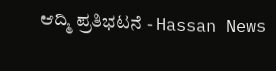ಆದ್ಮಿ ಪ್ರತಿಭಟನೆ - Hassan News